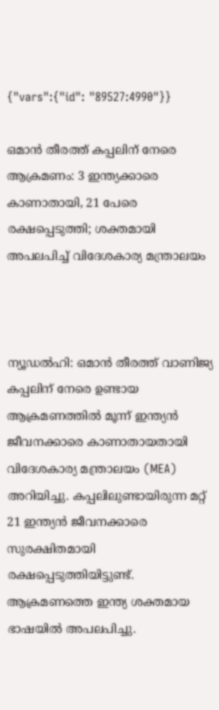{"vars":{"id": "89527:4990"}}

ഒമാൻ തീരത്ത് കപ്പലിന് നേരെ ആക്രമണം: 3 ഇന്ത്യക്കാരെ കാണാതായി, 21 പേരെ രക്ഷപ്പെടുത്തി; ശക്തമായി അപലപിച്ച് വിദേശകാര്യ മന്ത്രാലയം



ന്യൂഡൽഹി: ഒമാൻ തീരത്ത് വാണിജ്യ കപ്പലിന് നേരെ ഉണ്ടായ ആക്രമണത്തിൽ മൂന്ന് ഇന്ത്യൻ ജീവനക്കാരെ കാണാതായതായി വിദേശകാര്യ മന്ത്രാലയം (MEA) അറിയിച്ചു. കപ്പലിലുണ്ടായിരുന്ന മറ്റ് 21 ഇന്ത്യൻ ജീവനക്കാരെ സുരക്ഷിതമായി രക്ഷപ്പെടുത്തിയിട്ടുണ്ട്. ആക്രമണത്തെ ഇന്ത്യ ശക്തമായ ഭാഷയിൽ അപലപിച്ചു.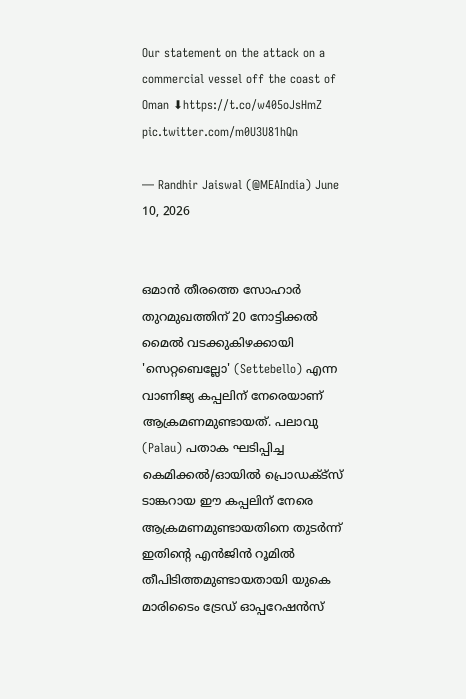Our statement on the attack on a commercial vessel off the coast of Oman ⬇https://t.co/w405oJsHmZ pic.twitter.com/m0U3U81hQn

— Randhir Jaiswal (@MEAIndia) June 10, 2026


ഒമാൻ തീരത്തെ സോഹാർ തുറമുഖത്തിന് 20 നോട്ടിക്കൽ മൈൽ വടക്കുകിഴക്കായി 'സെറ്റബെല്ലോ' (Settebello) എന്ന വാണിജ്യ കപ്പലിന് നേരെയാണ് ആക്രമണമുണ്ടായത്. പലാവു (Palau) പതാക ഘടിപ്പിച്ച കെമിക്കൽ/ഓയിൽ പ്രൊഡക്ട്സ് ടാങ്കറായ ഈ കപ്പലിന് നേരെ ആക്രമണമുണ്ടായതിനെ തുടർന്ന് ഇതിന്റെ എൻജിൻ റൂമിൽ തീപിടിത്തമുണ്ടായതായി യുകെ മാരിടൈം ട്രേഡ് ഓപ്പറേഷൻസ്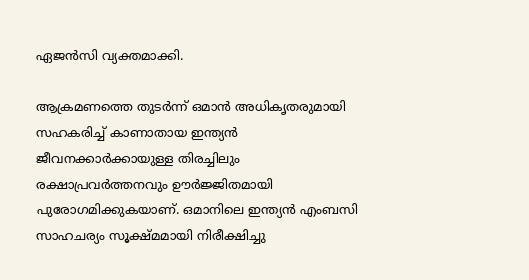ഏജൻസി വ്യക്തമാക്കി.

ആക്രമണത്തെ തുടർന്ന് ഒമാൻ അധികൃതരുമായി സഹകരിച്ച് കാണാതായ ഇന്ത്യൻ ജീവനക്കാർക്കായുള്ള തിരച്ചിലും രക്ഷാപ്രവർത്തനവും ഊർജ്ജിതമായി പുരോഗമിക്കുകയാണ്. ഒമാനിലെ ഇന്ത്യൻ എംബസി സാഹചര്യം സൂക്ഷ്മമായി നിരീക്ഷിച്ചു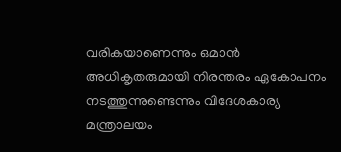വരികയാണെന്നും ഒമാൻ അധികൃതരുമായി നിരന്തരം ഏകോപനം നടത്തുന്നുണ്ടെന്നും വിദേശകാര്യ മന്ത്രാലയം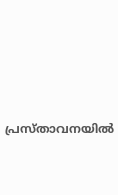പ്രസ്താവനയിൽ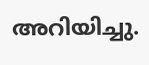അറിയിച്ചു.